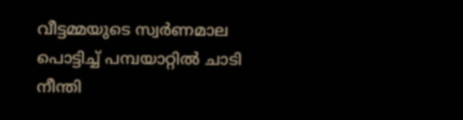വീട്ടമ്മയുടെ സ്വർണമാല പൊട്ടിച്ച് പമ്പയാറ്റിൽ ചാടി നീന്തി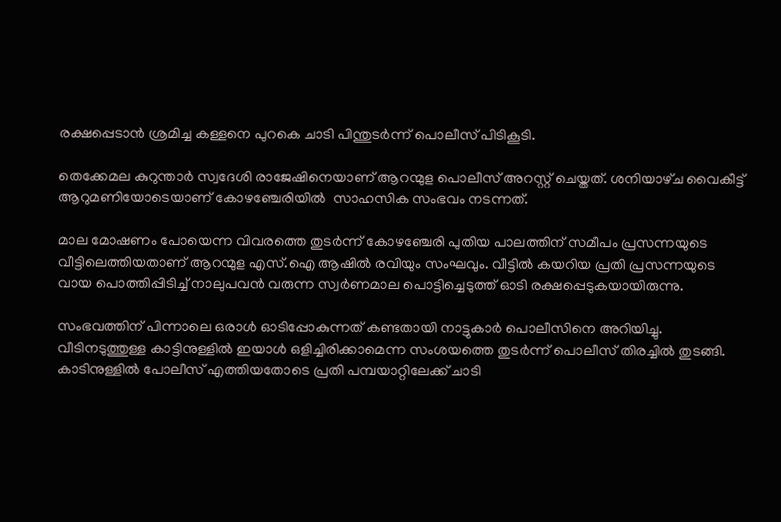രക്ഷപ്പെടാൻ ശ്രമിച്ച കള്ളനെ പുറകെ ചാടി പിന്തുടർന്ന് പൊലീസ് പിടികൂടി.

തെക്കേമല കുറുന്താർ സ്വദേശി രാജേഷിനെയാണ് ആറന്മുള പൊലീസ് അറസ്റ്റ് ചെയ്ത‌ത്. ശനിയാഴ്‌ച വൈകീട്ട് ആറുമണിയോടെയാണ് കോഴഞ്ചേരിയിൽ  സാഹസിക സംഭവം നടന്നത്.

മാല മോഷണം പോയെന്ന വിവരത്തെ തുടർന്ന് കോഴഞ്ചേരി പുതിയ പാലത്തിന് സമീപം പ്രസന്നയുടെ വീട്ടിലെത്തിയതാണ് ആറന്മുള എസ്.ഐ ആഷിൽ രവിയും സംഘവും. വീട്ടിൽ കയറിയ പ്രതി പ്രസന്നയുടെ വായ പൊത്തിപ്പിടിച്ച് നാലുപവൻ വരുന്ന സ്വർണമാല പൊട്ടിച്ചെടുത്ത് ഓടി രക്ഷപ്പെടുകയായിരുന്നു.

സംഭവത്തിന് പിന്നാലെ ഒരാൾ ഓടിപ്പോകുന്നത് കണ്ടതായി നാട്ടുകാർ പൊലീസിനെ അറിയിച്ചു. വീടിനടുത്തുള്ള കാട്ടിനുള്ളിൽ ഇയാൾ ഒളിച്ചിരിക്കാമെന്ന സംശയത്തെ തുടർന്ന് പൊലീസ് തിരച്ചിൽ തുടങ്ങി. കാടിനുള്ളിൽ പോലീസ് എത്തിയതോടെ പ്രതി പമ്പയാറ്റിലേക്ക് ചാടി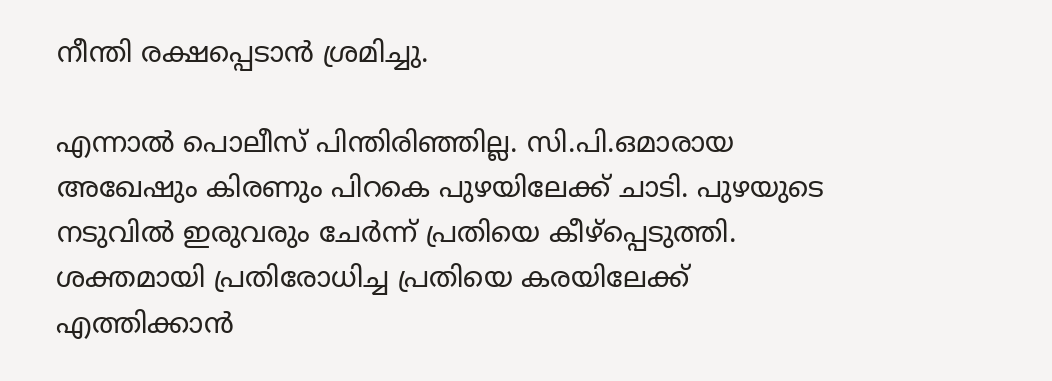നീന്തി രക്ഷപ്പെടാൻ ശ്രമിച്ചു.

എന്നാൽ പൊലീസ് പിന്തിരിഞ്ഞില്ല. സി.പി.ഒമാരായ അഖേഷും കിരണും പിറകെ പുഴയിലേക്ക് ചാടി. പുഴയുടെ നടുവിൽ ഇരുവരും ചേർന്ന് പ്രതിയെ കീഴ്പ്പെടുത്തി. ശക്തമായി പ്രതിരോധിച്ച പ്രതിയെ കരയിലേക്ക് എത്തിക്കാൻ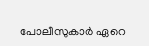പോലീസുകാർ ഏറെ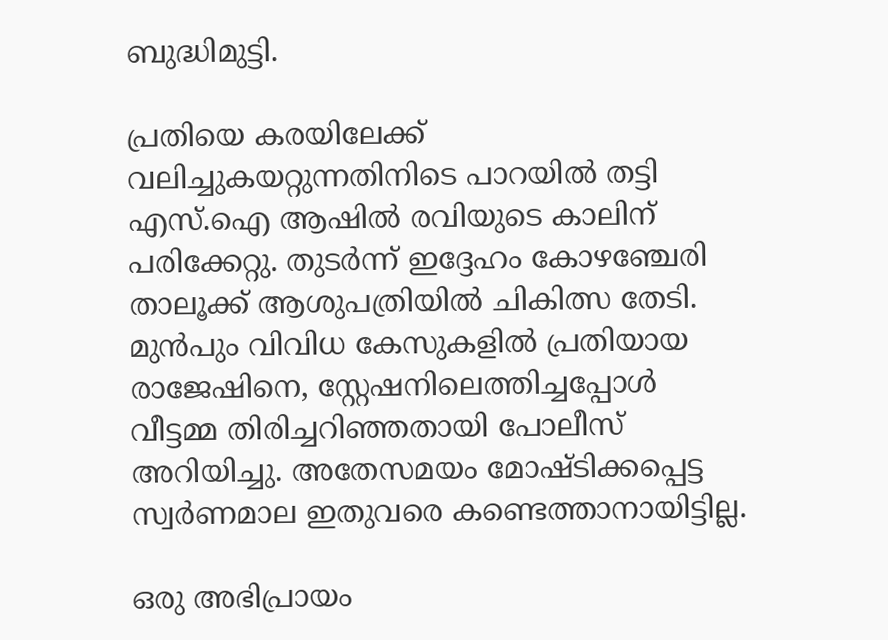ബുദ്ധിമുട്ടി.

പ്രതിയെ കരയിലേക്ക് വലിച്ചുകയറ്റുന്നതിനിടെ പാറയിൽ തട്ടി എസ്.ഐ ആഷിൽ രവിയുടെ കാലിന് പരിക്കേറ്റു. തുടർന്ന് ഇദ്ദേഹം കോഴഞ്ചേരി താലൂക്ക് ആശുപത്രിയിൽ ചികിത്സ തേടി. മുൻപും വിവിധ കേസുകളിൽ പ്രതിയായ രാജേഷിനെ, സ്റ്റേഷനിലെത്തിച്ചപ്പോൾ വീട്ടമ്മ തിരിച്ചറിഞ്ഞതായി പോലീസ് അറിയിച്ചു. അതേസമയം മോഷ്ടിക്കപ്പെട്ട സ്വർണമാല ഇതുവരെ കണ്ടെത്താനായിട്ടില്ല.

ഒരു അഭിപ്രായം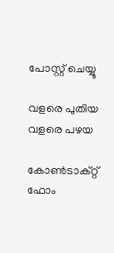പോസ്റ്റ് ചെയ്യൂ

വളരെ പുതിയ വളരെ പഴയ

കോൺടാക്റ്റ് ഫോം